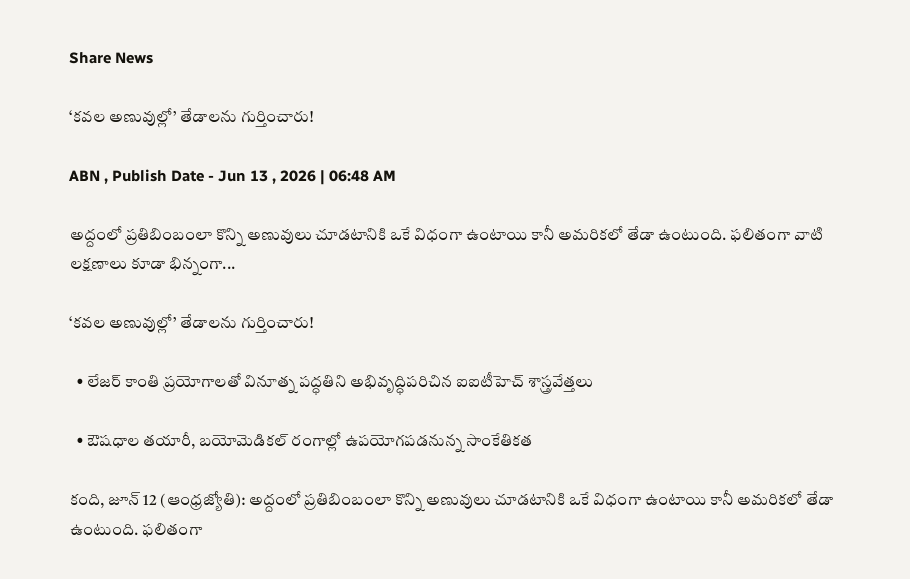Share News

‘కవల అణువుల్లో’ తేడాలను గుర్తించారు!

ABN , Publish Date - Jun 13 , 2026 | 06:48 AM

అద్దంలో ప్రతిబింబంలా కొన్ని అణువులు చూడటానికి ఒకే విధంగా ఉంటాయి కానీ అమరికలో తేడా ఉంటుంది. ఫలితంగా వాటి లక్షణాలు కూడా భిన్నంగా...

‘కవల అణువుల్లో’ తేడాలను గుర్తించారు!

  • లేజర్‌ కాంతి ప్రయోగాలతో వినూత్న పద్ధతిని అభివృద్ధిపరిచిన ఐఐటీహెచ్‌ శాస్త్రవేత్తలు

  • ఔషధాల తయారీ, బయోమెడికల్‌ రంగాల్లో ఉపయోగపడనున్న సాంకేతికత

కంది, జూన్‌ 12 (ఆంధ్రజ్యోతి): అద్దంలో ప్రతిబింబంలా కొన్ని అణువులు చూడటానికి ఒకే విధంగా ఉంటాయి కానీ అమరికలో తేడా ఉంటుంది. ఫలితంగా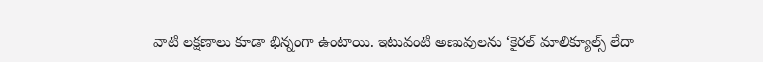వాటి లక్షణాలు కూడా భిన్నంగా ఉంటాయి. ఇటువంటి అణువులను ‘కైరల్‌ మాలిక్యూల్స్‌ లేదా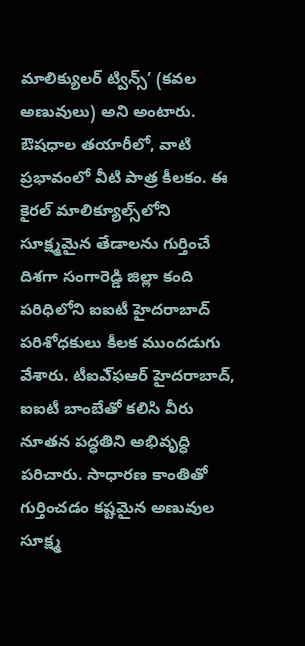మాలిక్యులర్‌ ట్విన్స్‌’ (కవల అణువులు) అని అంటారు. ఔషధాల తయారీలో, వాటి ప్రభావంలో వీటి పాత్ర కీలకం. ఈ కైరల్‌ మాలిక్యూల్స్‌లోని సూక్ష్మమైన తేడాలను గుర్తించే దిశగా సంగారెడ్డి జిల్లా కంది పరిధిలోని ఐఐటీ హైదరాబాద్‌ పరిశోధకులు కీలక ముందడుగు వేశారు. టీఐఎ్‌ఫఆర్‌ హైదరాబాద్‌, ఐఐటీ బాంబేతో కలిసి వీరు నూతన పద్ధతిని అభివృద్ధి పరిచారు. సాధారణ కాంతితో గుర్తించడం కష్టమైన అణువుల సూక్ష్మ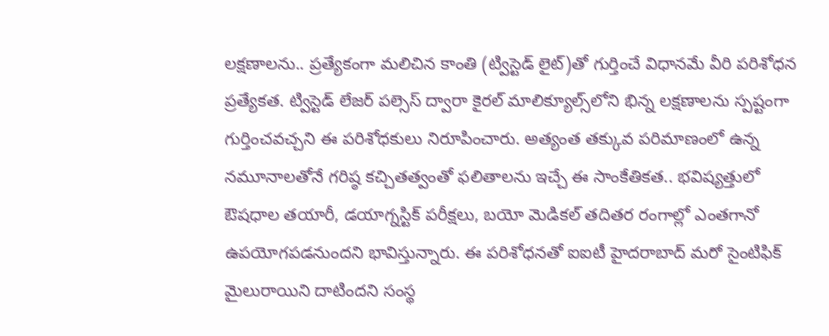లక్షణాలను.. ప్రత్యేకంగా మలిచిన కాంతి (ట్విస్టెడ్‌ లైట్‌)తో గుర్తించే విధానమే వీరి పరిశోధన ప్రత్యేకత. ట్విస్టెడ్‌ లేజర్‌ పల్సెస్‌ ద్వారా కైరల్‌ మాలిక్యూల్స్‌లోని భిన్న లక్షణాలను స్పష్టంగా గుర్తించవచ్చని ఈ పరిశోధకులు నిరూపించారు. అత్యంత తక్కువ పరిమాణంలో ఉన్న నమూనాలతోనే గరిష్ఠ కచ్చితత్వంతో ఫలితాలను ఇచ్చే ఈ సాంకేతికత.. భవిష్యత్తులో ఔషధాల తయారీ, డయాగ్నస్టిక్‌ పరీక్షలు, బయో మెడికల్‌ తదితర రంగాల్లో ఎంతగానో ఉపయోగపడనుందని భావిస్తున్నారు. ఈ పరిశోధనతో ఐఐటీ హైదరాబాద్‌ మరో సైంటిఫిక్‌ మైలురాయిని దాటిందని సంస్థ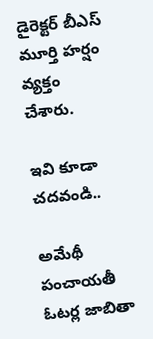డైరెక్టర్‌ బీఎస్‌ మూర్తి హర్షం వ్యక్తం చేశారు.

ఇవి కూడా చదవండి..

అమేథీ పంచాయతీ ఓటర్ల జాబితా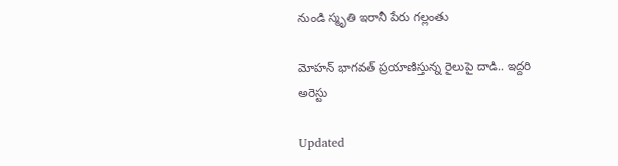నుండి స్మృతి ఇరానీ పేరు గల్లంతు

మోహన్ భాగవత్ ప్రయాణిస్తున్న రైలుపై దాడి.. ఇద్దరి అరెస్టు

Updated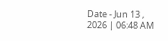Date - Jun 13 , 2026 | 06:48 AM